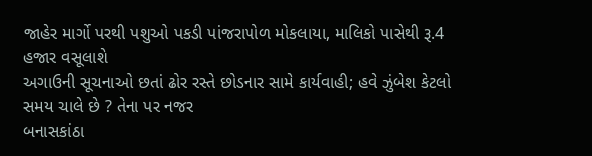જાહેર માર્ગો પરથી પશુઓ પકડી પાંજરાપોળ મોકલાયા, માલિકો પાસેથી રૂ.4 હજાર વસૂલાશે
અગાઉની સૂચનાઓ છતાં ઢોર રસ્તે છોડનાર સામે કાર્યવાહી; હવે ઝુંબેશ કેટલો સમય ચાલે છે ? તેના પર નજર
બનાસકાંઠા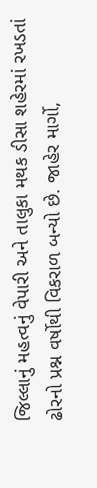જિલ્લાનું મહત્વનું વેપારી અને તાલુકા મથક ડીસા શહેરમાં રખડતાં ઢોરનો પ્રશ્ન વર્ષોથી વિકરાળ બન્યો છે. જાહેર માર્ગો,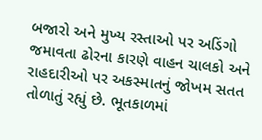બજારો અને મુખ્ય રસ્તાઓ પર અડિંગો જમાવતા ઢોરના કારણે વાહન ચાલકો અને રાહદારીઓ પર અકસ્માતનું જોખમ સતત તોળાતું રહ્યું છે. ભૂતકાળમાં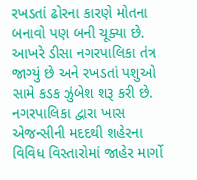રખડતાં ઢોરના કારણે મોતના બનાવો પણ બની ચૂક્યા છે. આખરે ડીસા નગરપાલિકા તંત્ર જાગ્યું છે અને રખડતાં પશુઓ સામે કડક ઝુંબેશ શરૂ કરી છે.
નગરપાલિકા દ્વારા ખાસ એજન્સીની મદદથી શહેરના વિવિધ વિસ્તારોમાં જાહેર માર્ગો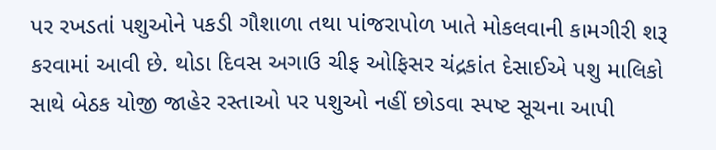પર રખડતાં પશુઓને પકડી ગૌશાળા તથા પાંજરાપોળ ખાતે મોકલવાની કામગીરી શરૂ કરવામાં આવી છે. થોડા દિવસ અગાઉ ચીફ ઓફિસર ચંદ્રકાંત દેસાઈએ પશુ માલિકો સાથે બેઠક યોજી જાહેર રસ્તાઓ પર પશુઓ નહીં છોડવા સ્પષ્ટ સૂચના આપી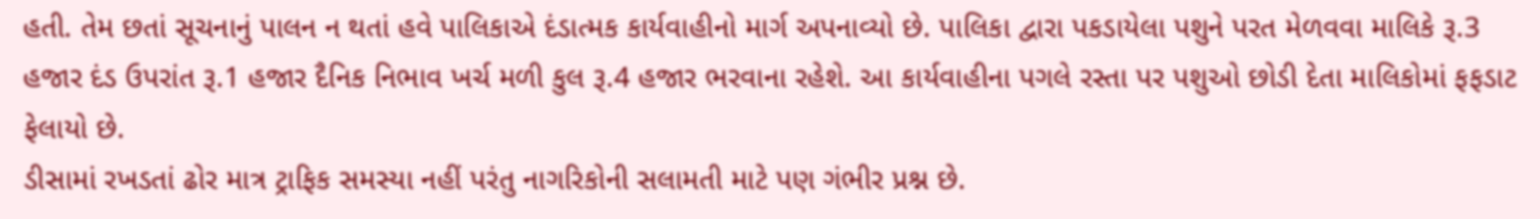હતી. તેમ છતાં સૂચનાનું પાલન ન થતાં હવે પાલિકાએ દંડાત્મક કાર્યવાહીનો માર્ગ અપનાવ્યો છે. પાલિકા દ્વારા પકડાયેલા પશુને પરત મેળવવા માલિકે રૂ.3 હજાર દંડ ઉપરાંત રૂ.1 હજાર દૈનિક નિભાવ ખર્ચ મળી કુલ રૂ.4 હજાર ભરવાના રહેશે. આ કાર્યવાહીના પગલે રસ્તા પર પશુઓ છોડી દેતા માલિકોમાં ફફડાટ ફેલાયો છે.
ડીસામાં રખડતાં ઢોર માત્ર ટ્રાફિક સમસ્યા નહીં પરંતુ નાગરિકોની સલામતી માટે પણ ગંભીર પ્રશ્ન છે.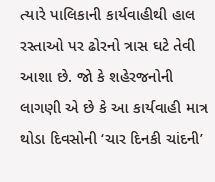ત્યારે પાલિકાની કાર્યવાહીથી હાલ રસ્તાઓ પર ઢોરનો ત્રાસ ઘટે તેવી આશા છે. જો કે શહેરજનોની લાગણી એ છે કે આ કાર્યવાહી માત્ર થોડા દિવસોની ‘ચાર દિનકી ચાંદની’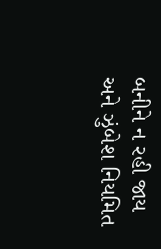બનીને ન રહી જાય અને ઝુંબેશ નિયમિત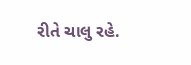રીતે ચાલુ રહે.